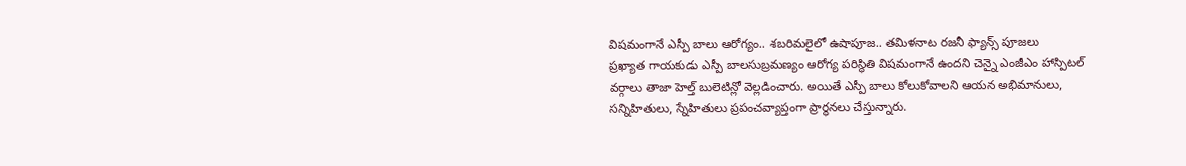విషమంగానే ఎస్పీ బాలు ఆరోగ్యం.. శబరిమలైలో ఉషాపూజ.. తమిళనాట రజనీ ఫ్యాన్స్ పూజలు
ప్రఖ్యాత గాయకుడు ఎస్పీ బాలసుబ్రమణ్యం ఆరోగ్య పరిస్థితి విషమంగానే ఉందని చెన్నై ఎంజీఎం హాస్పిటల్ వర్గాలు తాజా హెల్త్ బులెటిన్లో వెల్లడించారు. అయితే ఎస్పీ బాలు కోలుకోవాలని ఆయన అభిమానులు, సన్నిహితులు, స్నేహితులు ప్రపంచవ్యాప్తంగా ప్రార్థనలు చేస్తున్నారు.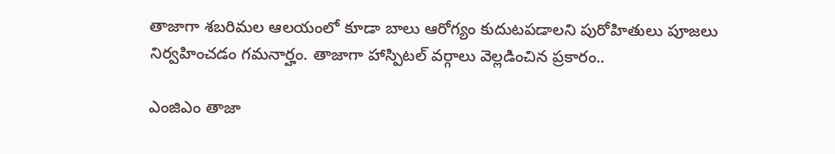తాజాగా శబరిమల ఆలయంలో కూడా బాలు ఆరోగ్యం కుదుటపడాలని పురోహితులు పూజలు నిర్వహించడం గమనార్హం. తాజాగా హాస్పిటల్ వర్గాలు వెల్లడించిన ప్రకారం..

ఎంజిఎం తాజా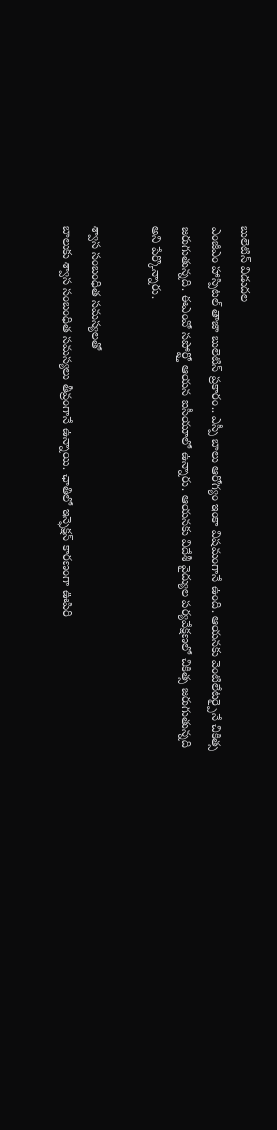బులెటిన్ విడుదల
ఎంజీఎం హాస్పిటల్ తాజా బులెటిన్ ప్రకారం.. ఎస్పీ బాలు ఆరోగ్యం ఇంకా విషమంగానే ఉంది. ఆయనకు వెంటిలేటర్పైనే చికిత్స జరుగుతున్నది. ఈఎంవో సపోర్ట్తో ఆయన ఐసీయూలో ఉన్నారు. ఆయనకు విదేశీ వైద్యుల పర్యవేక్షణలో చికిత్స జరుగుతున్నది అని పేర్కొన్నారు.

శ్వాస సంబంధిత సమస్యలతో
బాలుకు శ్వాస సంబంధిత సమస్యలు తీవ్రంగానే ఉన్నాయి. ఛాతిలో ఇన్ఫెక్షన్ కారణంగా ఊపిరి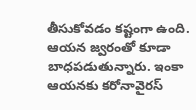తీసుకోవడం కష్టంగా ఉంది. ఆయన జ్వరంతో కూడా బాధపడుతున్నారు. ఇంకా ఆయనకు కరోనావైరస్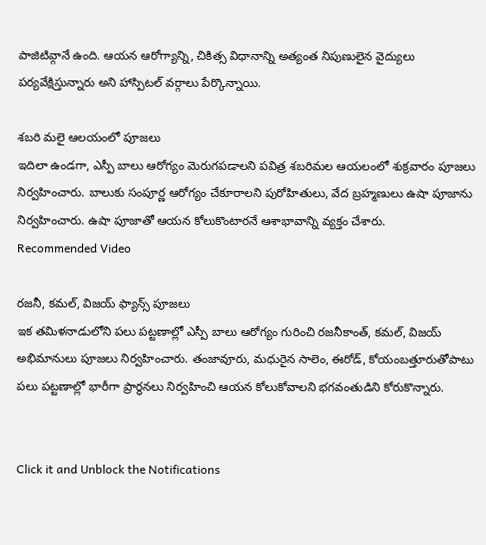పాజిటివ్గానే ఉంది. ఆయన ఆరోగ్యాన్ని, చికిత్స విధానాన్ని అత్యంత నిపుణులైన వైద్యులు పర్యవేక్షిస్తున్నారు అని హాస్పిటల్ వర్గాలు పేర్కొన్నాయి.

శబరి మలై ఆలయంలో పూజలు
ఇదిలా ఉండగా, ఎస్పీ బాలు ఆరోగ్యం మెరుగపడాలని పవిత్ర శబరిమల ఆయలంలో శుక్రవారం పూజలు నిర్వహించారు. బాలుకు సంపూర్ణ ఆరోగ్యం చేకూరాలని పురోహితులు, వేద బ్రహ్మణులు ఉషా పూజాను నిర్వహించారు. ఉషా పూజాతో ఆయన కోలుకొంటారనే ఆశాభావాన్ని వ్యక్తం చేశారు.
Recommended Video

రజనీ, కమల్, విజయ్ ఫ్యాన్స్ పూజలు
ఇక తమిళనాడులోని పలు పట్టణాల్లో ఎస్పీ బాలు ఆరోగ్యం గురించి రజనీకాంత్, కమల్, విజయ్ అభిమానులు పూజలు నిర్వహించారు. తంజావూరు, మధురైన సాలెం, ఈరోడ్, కోయంబత్తూరుతోపాటు పలు పట్టణాల్లో భారీగా ప్రార్థనలు నిర్వహించి ఆయన కోలుకోవాలని భగవంతుడిని కోరుకొన్నారు.


Click it and Unblock the Notifications